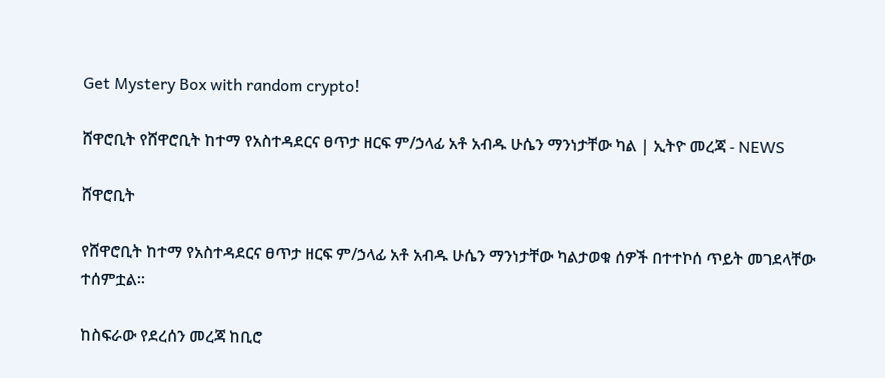Get Mystery Box with random crypto!

ሸዋሮቢት የሸዋሮቢት ከተማ የአስተዳደርና ፀጥታ ዘርፍ ም/ኃላፊ አቶ አብዱ ሁሴን ማንነታቸው ካል | ኢትዮ መረጃ - NEWS

ሸዋሮቢት

የሸዋሮቢት ከተማ የአስተዳደርና ፀጥታ ዘርፍ ም/ኃላፊ አቶ አብዱ ሁሴን ማንነታቸው ካልታወቁ ሰዎች በተተኮሰ ጥይት መገደላቸው ተሰምቷል።

ከስፍራው የደረሰን መረጃ ከቢሮ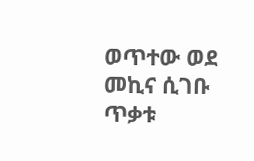ወጥተው ወደ መኪና ሲገቡ ጥቃቱ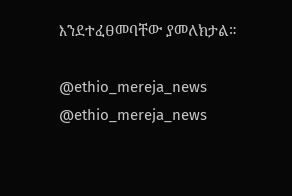እንደተፈፀመባቸው ያመለክታል።

@ethio_mereja_news
@ethio_mereja_news